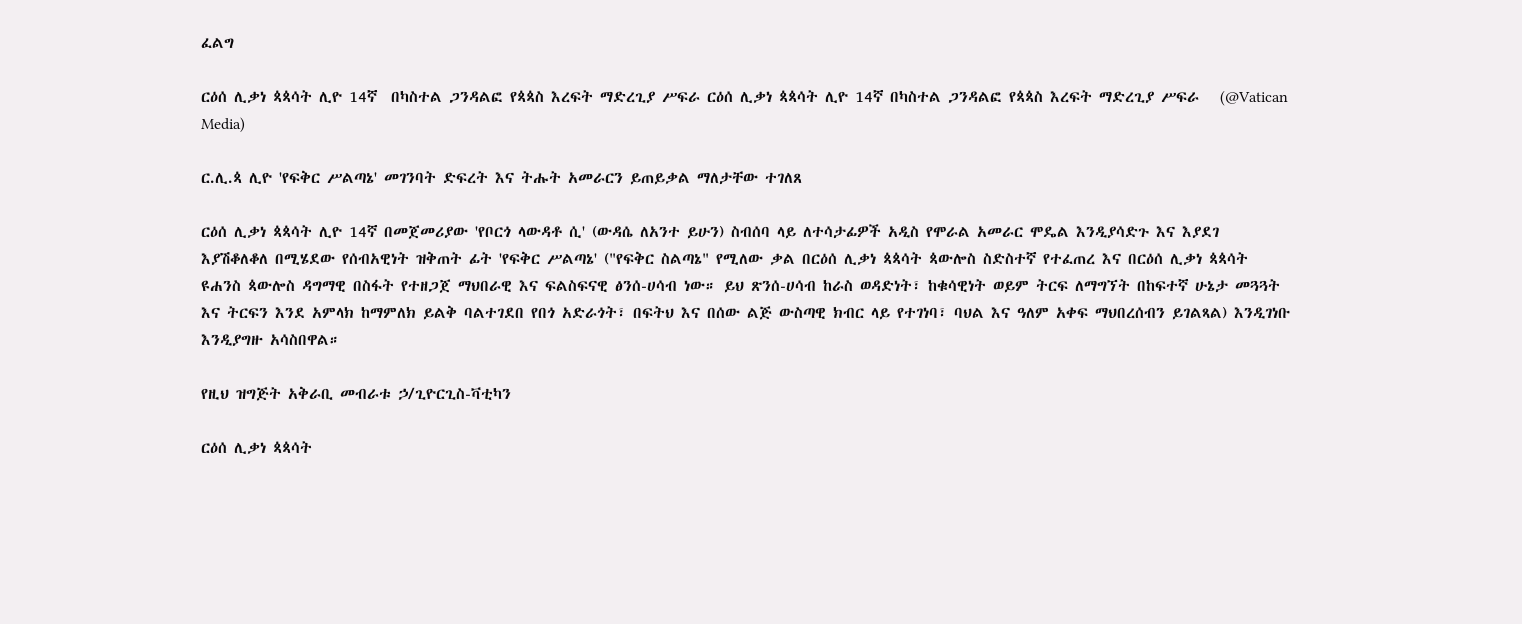ፈልግ

ርዕሰ ሊቃነ ጳጳሳት ሊዮ 14ኛ  በካስተል ጋንዳልፎ የጳጳስ እረፍት ማድረጊያ ሥፍራ ርዕሰ ሊቃነ ጳጳሳት ሊዮ 14ኛ በካስተል ጋንዳልፎ የጳጳስ እረፍት ማድረጊያ ሥፍራ   (@Vatican Media)

ር.ሊ.ጳ ሊዮ 'የፍቅር ሥልጣኔ' መገንባት ድፍረት እና ትሑት አመራርን ይጠይቃል ማለታቸው ተገለጸ

ርዕሰ ሊቃነ ጳጳሳት ሊዮ 14ኛ በመጀመሪያው 'የቦርጎ ላውዳቶ ሲ' (ውዳሴ ለአንተ ይሁን) ስብሰባ ላይ ለተሳታፊዎች አዲስ የሞራል አመራር ሞዴል እንዲያሳድጉ እና እያደገ እያሽቆለቆለ በሚሄደው የሰብአዊነት ዝቅጠት ፊት 'የፍቅር ሥልጣኔ' ("የፍቅር ስልጣኔ" የሚለው ቃል በርዕሰ ሊቃነ ጳጳሳት ጳውሎስ ስድስተኛ የተፈጠረ እና በርዕሰ ሊቃነ ጳጳሳት ዩሐንስ ጳውሎስ ዳግማዊ በስፋት የተዘጋጀ ማህበራዊ እና ፍልስፍናዊ ፅንሰ-ሀሳብ ነው። ይህ ጽንሰ-ሀሳብ ከራስ ወዳድነት፣ ከቁሳዊነት ወይም ትርፍ ለማግኘት በከፍተኛ ሁኔታ መጓጓት እና ትርፍን እንደ አምላክ ከማምለክ ይልቅ ባልተገደበ የበጎ አድራጎት፣ በፍትህ እና በሰው ልጅ ውስጣዊ ክብር ላይ የተገነባ፣ ባህል እና ዓለም አቀፍ ማህበረሰብን ይገልጻል) እንዲገነቡ እንዲያግዙ አሳስበዋል።

የዚህ ዝግጅት አቅራቢ መብራቱ ኃ/ጊዮርጊስ-ቫቲካን

ርዕሰ ሊቃነ ጳጳሳት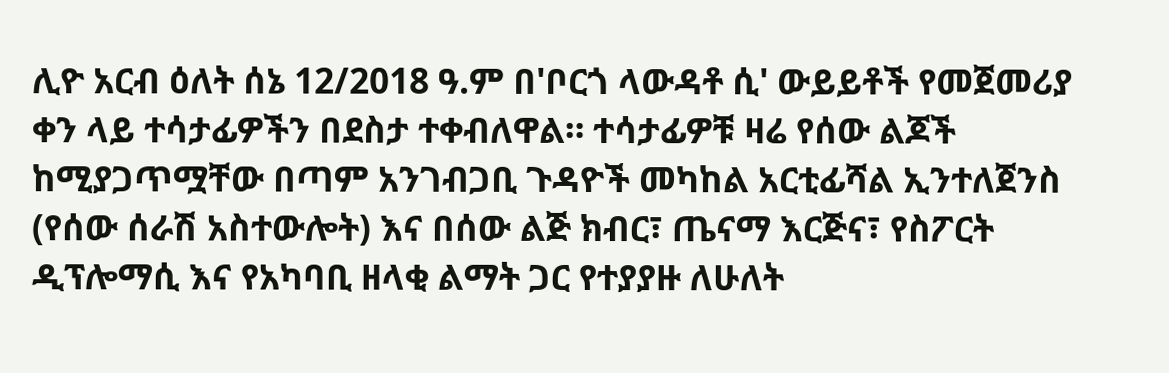ሊዮ አርብ ዕለት ሰኔ 12/2018 ዓ.ም በ'ቦርጎ ላውዳቶ ሲ' ውይይቶች የመጀመሪያ ቀን ላይ ተሳታፊዎችን በደስታ ተቀብለዋል። ተሳታፊዎቹ ዛሬ የሰው ልጆች ከሚያጋጥሟቸው በጣም አንገብጋቢ ጉዳዮች መካከል አርቲፊሻል ኢንተለጀንስ (የሰው ሰራሽ አስተውሎት) እና በሰው ልጅ ክብር፣ ጤናማ እርጅና፣ የስፖርት ዲፕሎማሲ እና የአካባቢ ዘላቂ ልማት ጋር የተያያዙ ለሁለት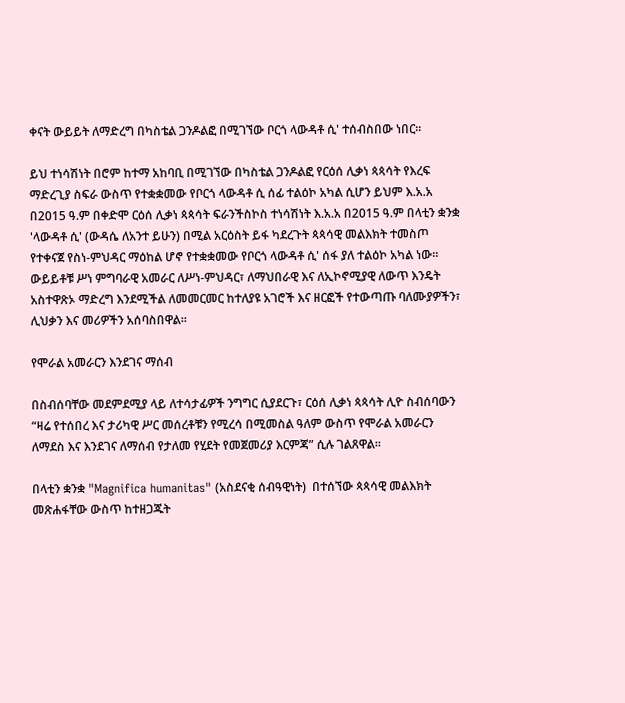ቀናት ውይይት ለማድረግ በካስቴል ጋንዶልፎ በሚገኘው ቦርጎ ላውዳቶ ሲ' ተሰብስበው ነበር።

ይህ ተነሳሽነት በሮም ከተማ አከባቢ በሚገኘው በካስቴል ጋንዶልፎ የርዕሰ ሊቃነ ጳጳሳት የእረፍ ማድረጊያ ስፍራ ውስጥ የተቋቋመው የቦርጎ ላውዳቶ ሲ ሰፊ ተልዕኮ አካል ሲሆን ይህም እ.አ.አ በ2015 ዓ.ም በቀድሞ ርዕሰ ሊቃነ ጳጳሳት ፍራንችስኮስ ተነሳሽነት እ.አ.አ በ2015 ዓ.ም በላቲን ቋንቋ 'ላውዳቶ ሲ' (ውዳሴ ለአንተ ይሁን) በሚል አርዕስት ይፋ ካደረጉት ጳጳሳዊ መልእክት ተመስጦ የተቀናጀ የስነ-ምህዳር ማዕከል ሆኖ የተቋቋመው የቦርጎ ላውዳቶ ሲ' ሰፋ ያለ ተልዕኮ አካል ነው። ውይይቶቹ ሥነ ምግባራዊ አመራር ለሥነ-ምህዳር፣ ለማህበራዊ እና ለኢኮኖሚያዊ ለውጥ እንዴት አስተዋጽኦ ማድረግ እንደሚችል ለመመርመር ከተለያዩ አገሮች እና ዘርፎች የተውጣጡ ባለሙያዎችን፣ ሊህቃን እና መሪዎችን አሰባስበዋል።

የሞራል አመራርን እንደገና ማሰብ

በስብሰባቸው መደምደሚያ ላይ ለተሳታፊዎች ንግግር ሲያደርጉ፣ ርዕሰ ሊቃነ ጳጳሳት ሊዮ ስብሰባውን “ዛሬ የተሰበረ እና ታሪካዊ ሥር መሰረቶቹን የሚረሳ በሚመስል ዓለም ውስጥ የሞራል አመራርን ለማደስ እና እንደገና ለማሰብ የታለመ የሂደት የመጀመሪያ እርምጃ” ሲሉ ገልጸዋል።

በላቲን ቋንቋ "Magnifica humanitas" (አስደናቂ ሰብዓዊነት)  በተሰኘው ጳጳሳዊ መልእክት መጽሐፋቸው ውስጥ ከተዘጋጁት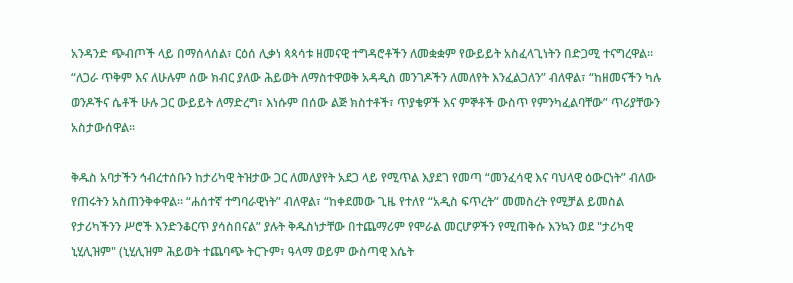አንዳንድ ጭብጦች ላይ በማሰላሰል፣ ርዕሰ ሊቃነ ጳጳሳቱ ዘመናዊ ተግዳሮቶችን ለመቋቋም የውይይት አስፈላጊነትን በድጋሚ ተናግረዋል። “ለጋራ ጥቅም እና ለሁሉም ሰው ክብር ያለው ሕይወት ለማስተዋወቅ አዳዲስ መንገዶችን ለመለየት እንፈልጋለን” ብለዋል፣ “ከዘመናችን ካሉ ወንዶችና ሴቶች ሁሉ ጋር ውይይት ለማድረግ፣ እነሱም በሰው ልጅ ክስተቶች፣ ጥያቄዎች እና ምኞቶች ውስጥ የምንካፈልባቸው” ጥሪያቸውን አስታውሰዋል።

ቅዱስ አባታችን ኅብረተሰቡን ከታሪካዊ ትዝታው ጋር ለመለያየት አደጋ ላይ የሚጥል እያደገ የመጣ “መንፈሳዊ እና ባህላዊ ዕውርነት” ብለው የጠሩትን አስጠንቅቀዋል። “ሐሰተኛ ተግባራዊነት” ብለዋል፣ “ከቀደመው ጊዜ የተለየ “አዲስ ፍጥረት” መመስረት የሚቻል ይመስል የታሪካችንን ሥሮች እንድንቆርጥ ያሳስበናል” ያሉት ቅዱስነታቸው በተጨማሪም የሞራል መርሆዎችን የሚጠቅሱ እንኳን ወደ "ታሪካዊ ኒሂሊዝም" (ኒሂሊዝም ሕይወት ተጨባጭ ትርጉም፣ ዓላማ ወይም ውስጣዊ እሴት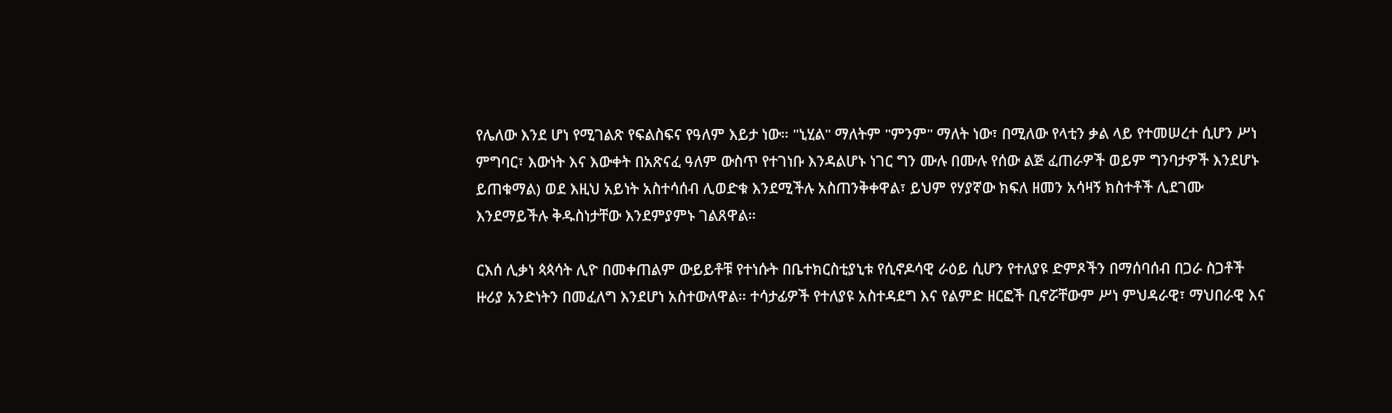የሌለው እንደ ሆነ የሚገልጽ የፍልስፍና የዓለም እይታ ነው። "ኒሂል" ማለትም "ምንም" ማለት ነው፣ በሚለው የላቲን ቃል ላይ የተመሠረተ ሲሆን ሥነ ምግባር፣ እውነት እና እውቀት በአጽናፈ ዓለም ውስጥ የተገነቡ እንዳልሆኑ ነገር ግን ሙሉ በሙሉ የሰው ልጅ ፈጠራዎች ወይም ግንባታዎች እንደሆኑ ይጠቁማል) ወደ እዚህ አይነት አስተሳሰብ ሊወድቁ እንደሚችሉ አስጠንቅቀዋል፣ ይህም የሃያኛው ክፍለ ዘመን አሳዛኝ ክስተቶች ሊደገሙ እንደማይችሉ ቅዱስነታቸው እንደምያምኑ ገልጸዋል።

ርእሰ ሊቃነ ጳጳሳት ሊዮ በመቀጠልም ውይይቶቹ የተነሱት በቤተክርስቲያኒቱ የሲኖዶሳዊ ራዕይ ሲሆን የተለያዩ ድምጾችን በማሰባሰብ በጋራ ስጋቶች ዙሪያ አንድነትን በመፈለግ እንደሆነ አስተውለዋል። ተሳታፊዎች የተለያዩ አስተዳደግ እና የልምድ ዘርፎች ቢኖሯቸውም ሥነ ምህዳራዊ፣ ማህበራዊ እና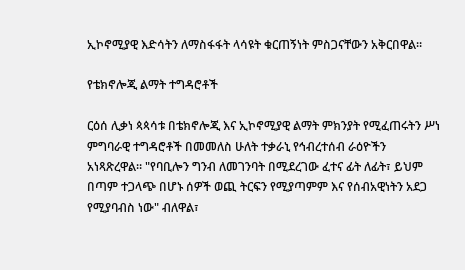ኢኮኖሚያዊ እድሳትን ለማስፋፋት ላሳዩት ቁርጠኝነት ምስጋናቸውን አቅርበዋል።

የቴክኖሎጂ ልማት ተግዳሮቶች

ርዕሰ ሊቃነ ጳጳሳቱ በቴክኖሎጂ እና ኢኮኖሚያዊ ልማት ምክንያት የሚፈጠሩትን ሥነ ምግባራዊ ተግዳሮቶች በመመለስ ሁለት ተቃራኒ የኅብረተሰብ ራዕዮችን አነጻጽረዋል። "የባቢሎን ግንብ ለመገንባት በሚደረገው ፈተና ፊት ለፊት፣ ይህም በጣም ተጋላጭ በሆኑ ሰዎች ወጪ ትርፍን የሚያጣምም እና የሰብአዊነትን አደጋ የሚያባብስ ነው" ብለዋል፣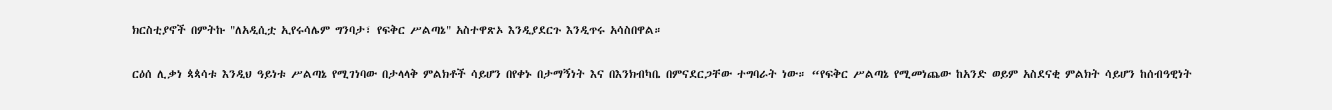ክርስቲያኖች በምትኩ "ለአዲሲቷ ኢየሩሳሌም ግንባታ፣ የፍቅር ሥልጣኔ" አስተዋጽኦ እንዲያደርጉ እንዲጥሩ አሳስበዋል።

ርዕሰ ሊቃነ ጳጳሳቱ እንዲህ ዓይነቱ ሥልጣኔ የሚገነባው በታላላቅ ምልክቶች ሳይሆን በየቀኑ በታማኝነት እና በእንክብካቤ በምናደርጋቸው ተግባራት ነው። “የፍቅር ሥልጣኔ የሚመነጨው ከአንድ ወይም አስደናቂ ምልክት ሳይሆን ከሰብዓዊነት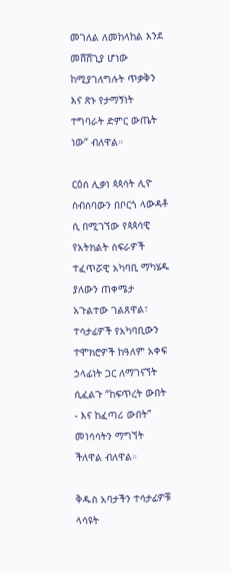መገለል ለመከላከል እንደ መሸሸጊያ ሆነው ከሚያገለግሉት ጥቃቅን እና ጽኑ የታማኝነት ተግባራት ድምር ውጤት ነው” ብለዋል።

ርዕሰ ሊቃነ ጳጳሳት ሊዮ ስብሰባውን በቦርጎ ላውዳቶ ሲ በሚገኘው የጳጳሳዊ የአትክልት ስፍራዎች ተፈጥሯዊ አካባቢ ማካሄዱ ያለውን ጠቀሜታ አጉልተው ገልጸዋል፣ ተሳታፊዎች የአካባቢውን ተሞክሮዎች ከዓለም አቀፍ ኃላፊነት ጋር ለማገናኘት ሲፈልጉ “ከፍጥረት ውበት - እና ከፈጣሪ ውበት” መነሳሳትን ማግኘት ችለዋል ብለዋል።

ቅዱስ አባታችን ተሳታፊዎቹ ላሳዩት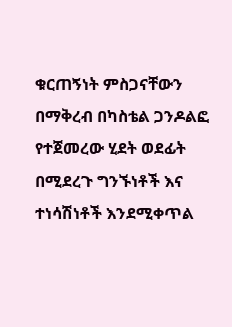ቁርጠኝነት ምስጋናቸውን በማቅረብ በካስቴል ጋንዶልፎ የተጀመረው ሂደት ወደፊት በሚደረጉ ግንኙነቶች እና ተነሳሽነቶች እንደሚቀጥል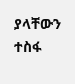ያላቸውን ተስፋ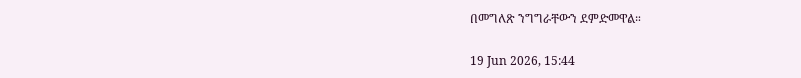በመግለጽ ንግግራቸውን ደምድመዋል።

19 Jun 2026, 15:44